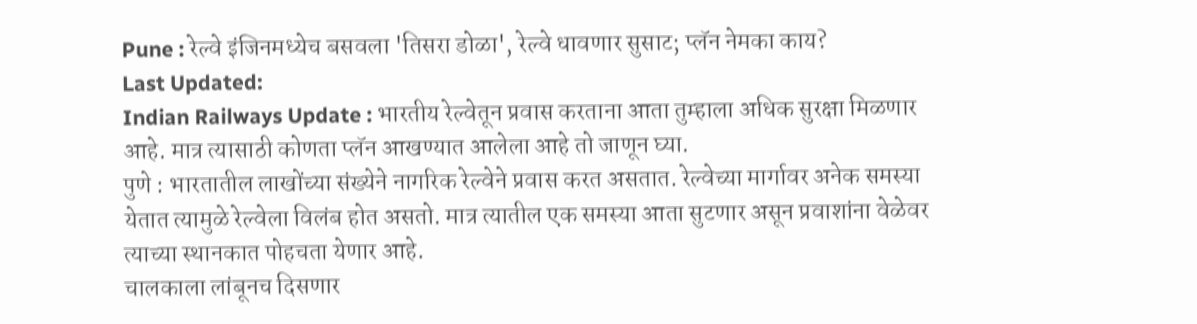Pune : रेल्वे इंजिनमध्येच बसवला 'तिसरा डोळा', रेल्वे धावणार सुसाट; प्लॅन नेमका काय?
Last Updated:
Indian Railways Update : भारतीय रेल्वेतून प्रवास करताना आता तुम्हाला अधिक सुरक्षा मिळणार आहे. मात्र त्यासाठी कोणता प्लॅन आखण्यात आलेला आहे तो जाणून घ्या.
पुणे : भारतातील लाखोंच्या संख्येने नागरिक रेल्वेने प्रवास करत असतात. रेल्वेच्या मार्गावर अनेक समस्या येतात त्यामुळे रेल्वेला विलंब होत असतो. मात्र त्यातील एक समस्या आता सुटणार असून प्रवाशांना वेळेवर त्याच्या स्थानकात पोहचता येणार आहे.
चालकाला लांबूनच दिसणार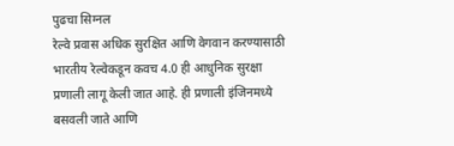पुढचा सिग्नल
रेल्वे प्रवास अधिक सुरक्षित आणि वेगवान करण्यासाठी भारतीय रेल्वेकडून कवच 4.0 ही आधुनिक सुरक्षा प्रणाली लागू केली जात आहे. ही प्रणाली इंजिनमध्ये बसवली जाते आणि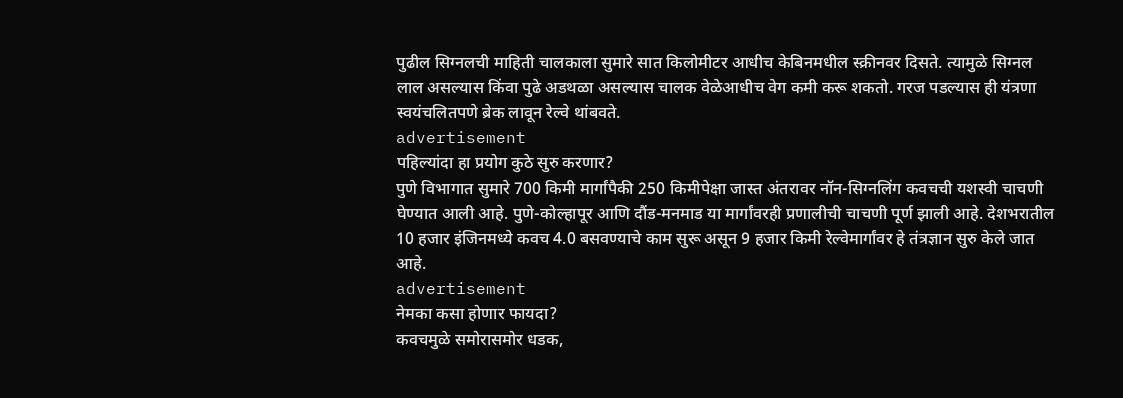पुढील सिग्नलची माहिती चालकाला सुमारे सात किलोमीटर आधीच केबिनमधील स्क्रीनवर दिसते. त्यामुळे सिग्नल लाल असल्यास किंवा पुढे अडथळा असल्यास चालक वेळेआधीच वेग कमी करू शकतो. गरज पडल्यास ही यंत्रणा स्वयंचलितपणे ब्रेक लावून रेल्वे थांबवते.
advertisement
पहिल्यांदा हा प्रयोग कुठे सुरु करणार?
पुणे विभागात सुमारे 700 किमी मार्गांपैकी 250 किमीपेक्षा जास्त अंतरावर नॉन-सिग्नलिंग कवचची यशस्वी चाचणी घेण्यात आली आहे. पुणे-कोल्हापूर आणि दौंड-मनमाड या मार्गांवरही प्रणालीची चाचणी पूर्ण झाली आहे. देशभरातील 10 हजार इंजिनमध्ये कवच 4.0 बसवण्याचे काम सुरू असून 9 हजार किमी रेल्वेमार्गांवर हे तंत्रज्ञान सुरु केले जात आहे.
advertisement
नेमका कसा होणार फायदा?
कवचमुळे समोरासमोर धडक,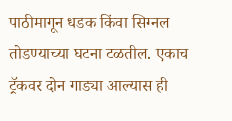पाठीमागून धडक किंवा सिग्नल तोडण्याच्या घटना टळतील. एकाच ट्रॅकवर दोन गाड्या आल्यास ही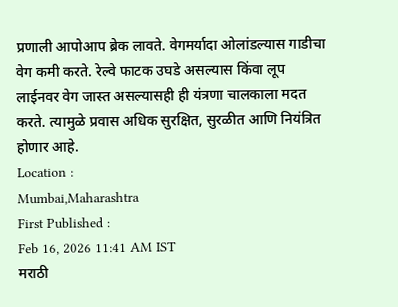प्रणाली आपोआप ब्रेक लावते. वेगमर्यादा ओलांडल्यास गाडीचा वेग कमी करते. रेल्वे फाटक उघडे असल्यास किंवा लूप लाईनवर वेग जास्त असल्यासही ही यंत्रणा चालकाला मदत करते. त्यामुळे प्रवास अधिक सुरक्षित, सुरळीत आणि नियंत्रित होणार आहे.
Location :
Mumbai,Maharashtra
First Published :
Feb 16, 2026 11:41 AM IST
मराठी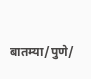बातम्या/पुणे/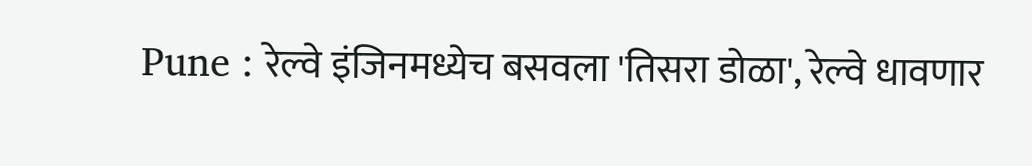Pune : रेल्वे इंजिनमध्येच बसवला 'तिसरा डोळा', रेल्वे धावणार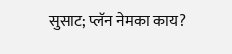सुसाट; प्लॅन नेमका काय?